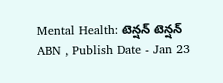Mental Health: టెన్షన్ టెన్షన్
ABN , Publish Date - Jan 23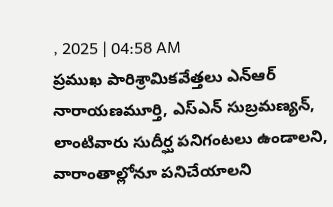, 2025 | 04:58 AM
ప్రముఖ పారిశ్రామికవేత్తలు ఎన్ఆర్ నారాయణమూర్తి, ఎస్ఎన్ సుబ్రమణ్యన్, లాంటివారు సుదీర్ఘ పనిగంటలు ఉండాలని, వారాంతాల్లోనూ పనిచేయాలని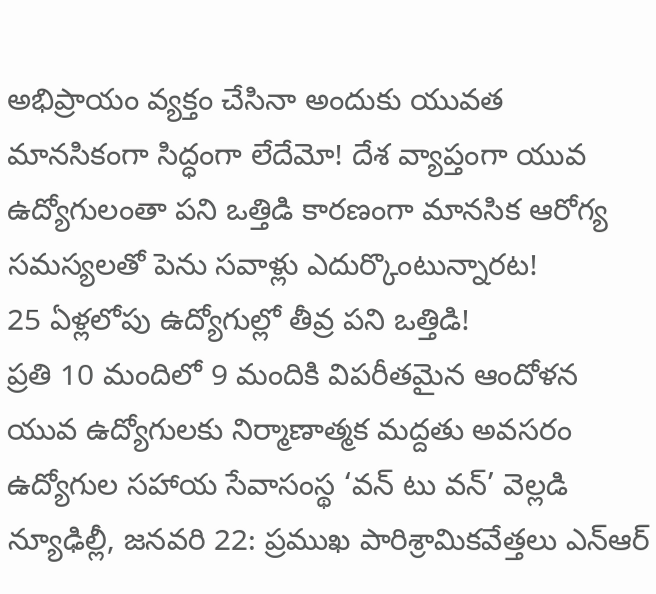అభిప్రాయం వ్యక్తం చేసినా అందుకు యువత మానసికంగా సిద్ధంగా లేదేమో! దేశ వ్యాప్తంగా యువ ఉద్యోగులంతా పని ఒత్తిడి కారణంగా మానసిక ఆరోగ్య సమస్యలతో పెను సవాళ్లు ఎదుర్కొంటున్నారట!
25 ఏళ్లలోపు ఉద్యోగుల్లో తీవ్ర పని ఒత్తిడి!
ప్రతి 10 మందిలో 9 మందికి విపరీతమైన ఆందోళన
యువ ఉద్యోగులకు నిర్మాణాత్మక మద్దతు అవసరం
ఉద్యోగుల సహాయ సేవాసంస్థ ‘వన్ టు వన్’ వెల్లడి
న్యూఢిల్లీ, జనవరి 22: ప్రముఖ పారిశ్రామికవేత్తలు ఎన్ఆర్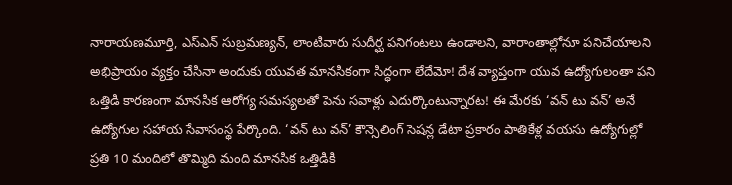నారాయణమూర్తి, ఎస్ఎన్ సుబ్రమణ్యన్, లాంటివారు సుదీర్ఘ పనిగంటలు ఉండాలని, వారాంతాల్లోనూ పనిచేయాలని అభిప్రాయం వ్యక్తం చేసినా అందుకు యువత మానసికంగా సిద్ధంగా లేదేమో! దేశ వ్యాప్తంగా యువ ఉద్యోగులంతా పని ఒత్తిడి కారణంగా మానసిక ఆరోగ్య సమస్యలతో పెను సవాళ్లు ఎదుర్కొంటున్నారట! ఈ మేరకు ‘వన్ టు వన్’ అనే ఉద్యోగుల సహాయ సేవాసంస్థ పేర్కొంది. ‘వన్ టు వన్’ కౌన్సెలింగ్ సెషన్ల డేటా ప్రకారం పాతికేళ్ల వయసు ఉద్యోగుల్లో ప్రతి 10 మందిలో తొమ్మిది మంది మానసిక ఒత్తిడికి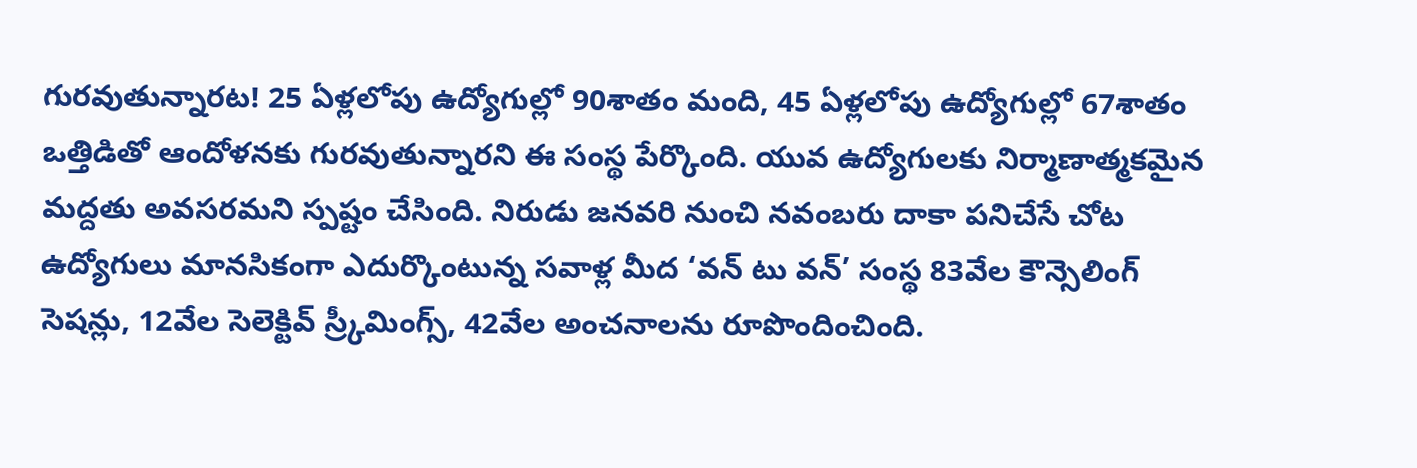గురవుతున్నారట! 25 ఏళ్లలోపు ఉద్యోగుల్లో 90శాతం మంది, 45 ఏళ్లలోపు ఉద్యోగుల్లో 67శాతం ఒత్తిడితో ఆందోళనకు గురవుతున్నారని ఈ సంస్థ పేర్కొంది. యువ ఉద్యోగులకు నిర్మాణాత్మకమైన మద్దతు అవసరమని స్పష్టం చేసింది. నిరుడు జనవరి నుంచి నవంబరు దాకా పనిచేసే చోట ఉద్యోగులు మానసికంగా ఎదుర్కొంటున్న సవాళ్ల మీద ‘వన్ టు వన్’ సంస్థ 83వేల కౌన్సెలింగ్ సెషన్లు, 12వేల సెలెక్టివ్ స్ర్కీమింగ్స్, 42వేల అంచనాలను రూపొందించింది.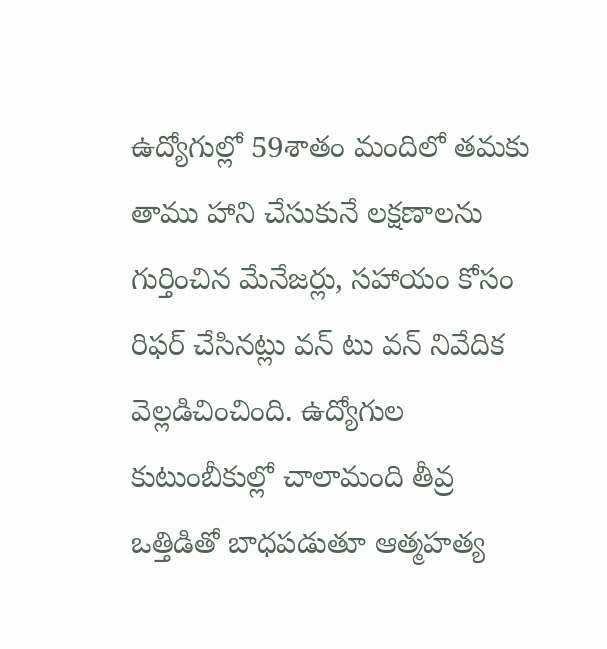ఉద్యోగుల్లో 59శాతం మందిలో తమకు తాము హాని చేసుకునే లక్షణాలను గుర్తించిన మేనేజర్లు, సహాయం కోసం రిఫర్ చేసినట్లు వన్ టు వన్ నివేదిక వెల్లడిచించింది. ఉద్యోగుల కుటుంబీకుల్లో చాలామంది తీవ్ర ఒత్తిడితో బాధపడుతూ ఆత్మహత్య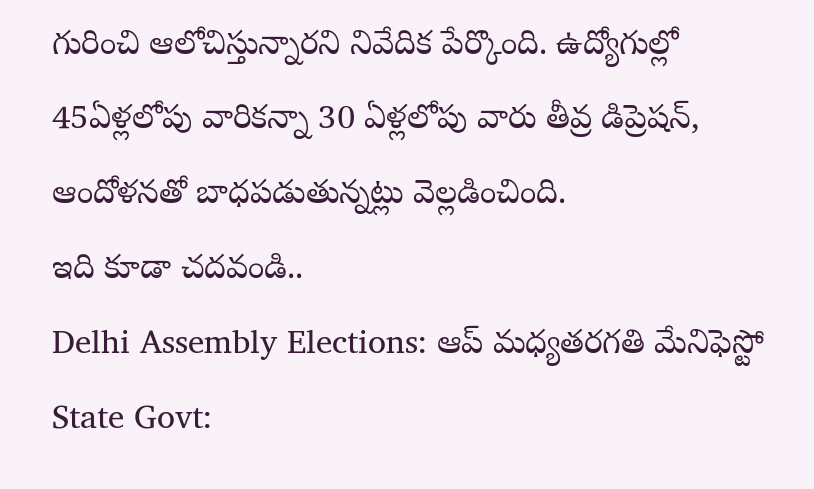గురించి ఆలోచిస్తున్నారని నివేదిక పేర్కొంది. ఉద్యోగుల్లో 45ఏళ్లలోపు వారికన్నా 30 ఏళ్లలోపు వారు తీవ్ర డిప్రెషన్, ఆందోళనతో బాధపడుతున్నట్లు వెల్లడించింది.
ఇది కూడా చదవండి..
Delhi Assembly Elections: ఆప్ మధ్యతరగతి మేనిఫెస్టో
State Govt: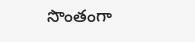సొంతంగా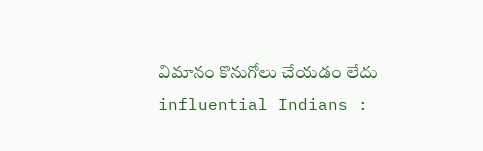విమానం కొనుగోలు చేయడం లేదు
influential Indians :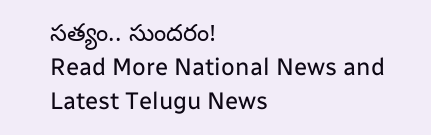సత్యం.. సుందరం!
Read More National News and Latest Telugu News